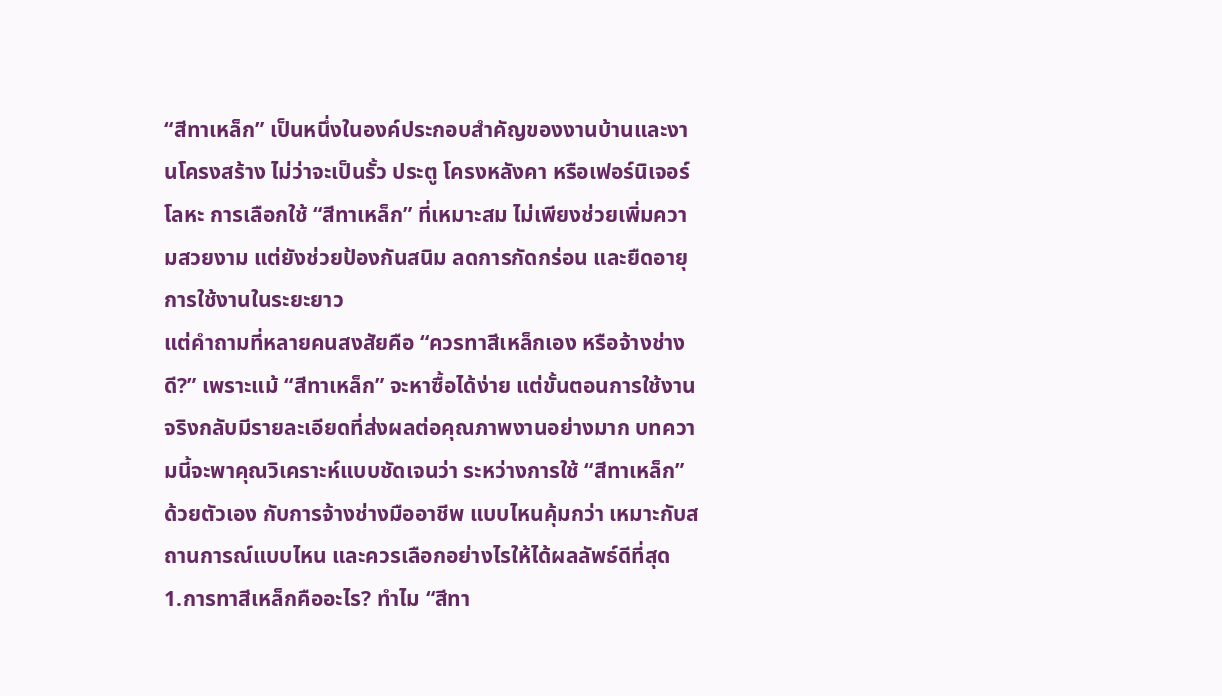“สีทาเหล็ก” เป็นหนึ่งในองค์ประกอบสำคัญของงานบ้านและงานโครงสร้าง ไม่ว่าจะเป็นรั้ว ประตู โครงหลังคา หรือเฟอร์นิเจอร์โลหะ การเลือกใช้ “สีทาเหล็ก” ที่เหมาะสม ไม่เพียงช่วยเพิ่มความสวยงาม แต่ยังช่วยป้องกันสนิม ลดการกัดกร่อน และยืดอายุการใช้งานในระยะยาว
แต่คำถามที่หลายคนสงสัยคือ “ควรทาสีเหล็กเอง หรือจ้างช่างดี?” เพราะแม้ “สีทาเหล็ก” จะหาซื้อได้ง่าย แต่ขั้นตอนการใช้งานจริงกลับมีรายละเอียดที่ส่งผลต่อคุณภาพงานอย่างมาก บทความนี้จะพาคุณวิเคราะห์แบบชัดเจนว่า ระหว่างการใช้ “สีทาเหล็ก” ด้วยตัวเอง กับการจ้างช่างมืออาชีพ แบบไหนคุ้มกว่า เหมาะกับสถานการณ์แบบไหน และควรเลือกอย่างไรให้ได้ผลลัพธ์ดีที่สุด
1.การทาสีเหล็กคืออะไร? ทำไม “สีทา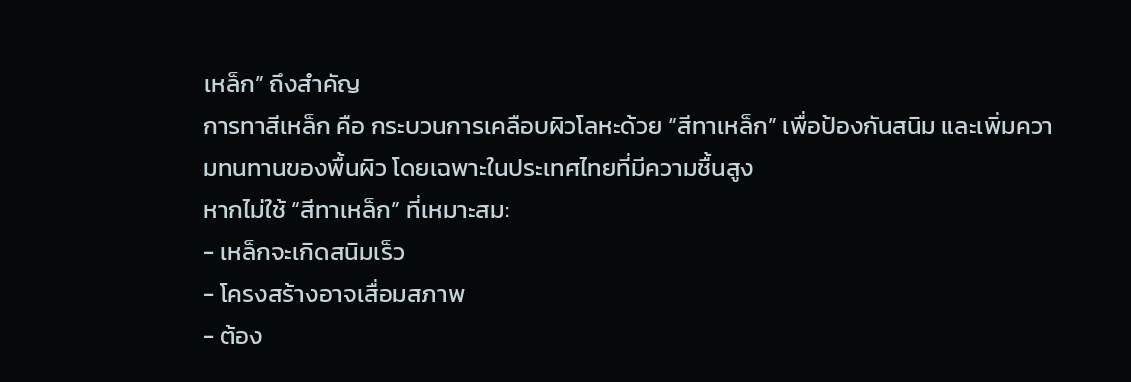เหล็ก” ถึงสำคัญ
การทาสีเหล็ก คือ กระบวนการเคลือบผิวโลหะด้วย “สีทาเหล็ก” เพื่อป้องกันสนิม และเพิ่มความทนทานของพื้นผิว โดยเฉพาะในประเทศไทยที่มีความชื้นสูง
หากไม่ใช้ “สีทาเหล็ก” ที่เหมาะสม:
- เหล็กจะเกิดสนิมเร็ว
- โครงสร้างอาจเสื่อมสภาพ
- ต้อง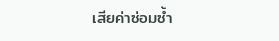เสียค่าซ่อมซ้ำ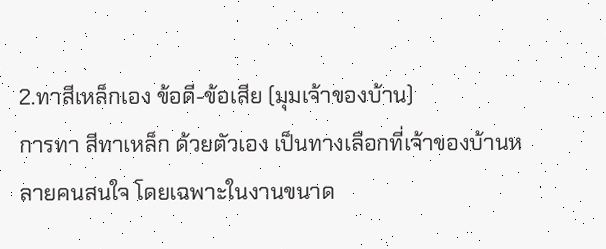2.ทาสีเหล็กเอง ข้อดี-ข้อเสีย (มุมเจ้าของบ้าน)
การทา สีทาเหล็ก ด้วยตัวเอง เป็นทางเลือกที่เจ้าของบ้านหลายคนสนใจ โดยเฉพาะในงานขนาด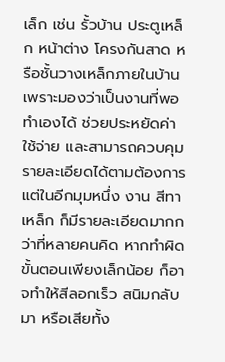เล็ก เช่น รั้วบ้าน ประตูเหล็ก หน้าต่าง โครงกันสาด หรือชั้นวางเหล็กภายในบ้าน เพราะมองว่าเป็นงานที่พอทำเองได้ ช่วยประหยัดค่าใช้จ่าย และสามารถควบคุมรายละเอียดได้ตามต้องการ แต่ในอีกมุมหนึ่ง งาน สีทาเหล็ก ก็มีรายละเอียดมากกว่าที่หลายคนคิด หากทำผิดขั้นตอนเพียงเล็กน้อย ก็อาจทำให้สีลอกเร็ว สนิมกลับมา หรือเสียทั้ง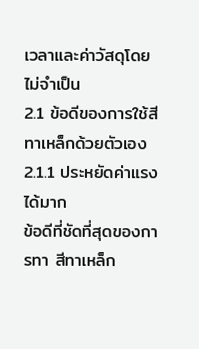เวลาและค่าวัสดุโดยไม่จำเป็น
2.1 ข้อดีของการใช้สีทาเหล็กด้วยตัวเอง
2.1.1 ประหยัดค่าแรงได้มาก
ข้อดีที่ชัดที่สุดของการทา สีทาเหล็ก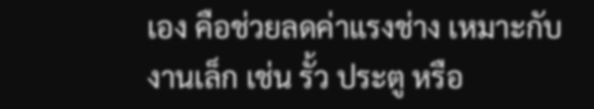เอง คือช่วยลดค่าแรงช่าง เหมาะกับงานเล็ก เช่น รั้ว ประตู หรือ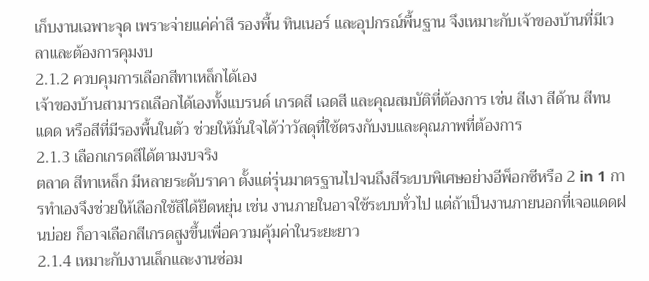เก็บงานเฉพาะจุด เพราะจ่ายแค่ค่าสี รองพื้น ทินเนอร์ และอุปกรณ์พื้นฐาน จึงเหมาะกับเจ้าของบ้านที่มีเวลาและต้องการคุมงบ
2.1.2 ควบคุมการเลือกสีทาเหล็กได้เอง
เจ้าของบ้านสามารถเลือกได้เองทั้งแบรนด์ เกรดสี เฉดสี และคุณสมบัติที่ต้องการ เช่น สีเงา สีด้าน สีทนแดด หรือสีที่มีรองพื้นในตัว ช่วยให้มั่นใจได้ว่าวัสดุที่ใช้ตรงกับงบและคุณภาพที่ต้องการ
2.1.3 เลือกเกรดสีได้ตามงบจริง
ตลาด สีทาเหล็ก มีหลายระดับราคา ตั้งแต่รุ่นมาตรฐานไปจนถึงสีระบบพิเศษอย่างอีพ็อกซีหรือ 2 in 1 การทำเองจึงช่วยให้เลือกใช้สีได้ยืดหยุ่น เช่น งานภายในอาจใช้ระบบทั่วไป แต่ถ้าเป็นงานภายนอกที่เจอแดดฝนบ่อย ก็อาจเลือกสีเกรดสูงขึ้นเพื่อความคุ้มค่าในระยะยาว
2.1.4 เหมาะกับงานเล็กและงานซ่อม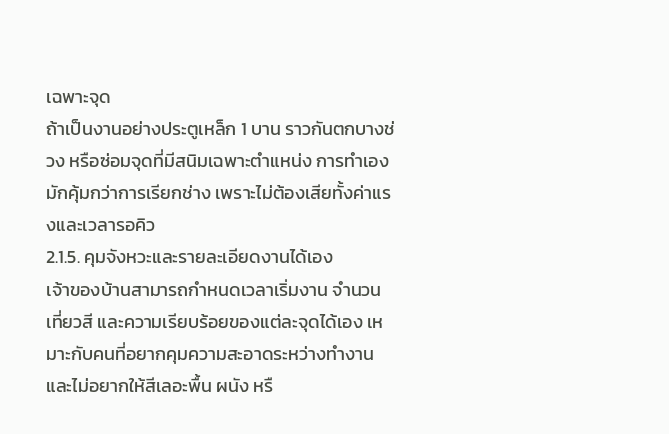เฉพาะจุด
ถ้าเป็นงานอย่างประตูเหล็ก 1 บาน ราวกันตกบางช่วง หรือซ่อมจุดที่มีสนิมเฉพาะตำแหน่ง การทำเองมักคุ้มกว่าการเรียกช่าง เพราะไม่ต้องเสียทั้งค่าแรงและเวลารอคิว
2.1.5. คุมจังหวะและรายละเอียดงานได้เอง
เจ้าของบ้านสามารถกำหนดเวลาเริ่มงาน จำนวนเที่ยวสี และความเรียบร้อยของแต่ละจุดได้เอง เหมาะกับคนที่อยากคุมความสะอาดระหว่างทำงาน และไม่อยากให้สีเลอะพื้น ผนัง หรื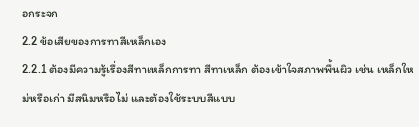อกระจก
2.2 ข้อเสียของการทาสีเหล็กเอง
2.2.1 ต้องมีความรู้เรื่องสีทาเหล็กการทา สีทาเหล็ก ต้องเข้าใจสภาพพื้นผิว เช่น เหล็กใหม่หรือเก่า มีสนิมหรือไม่ และต้องใช้ระบบสีแบบ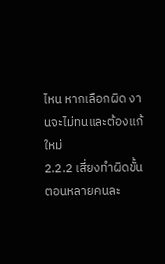ไหน หากเลือกผิด งานจะไม่ทนและต้องแก้ใหม่
2.2.2 เสี่ยงทำผิดขั้นตอนหลายคนละ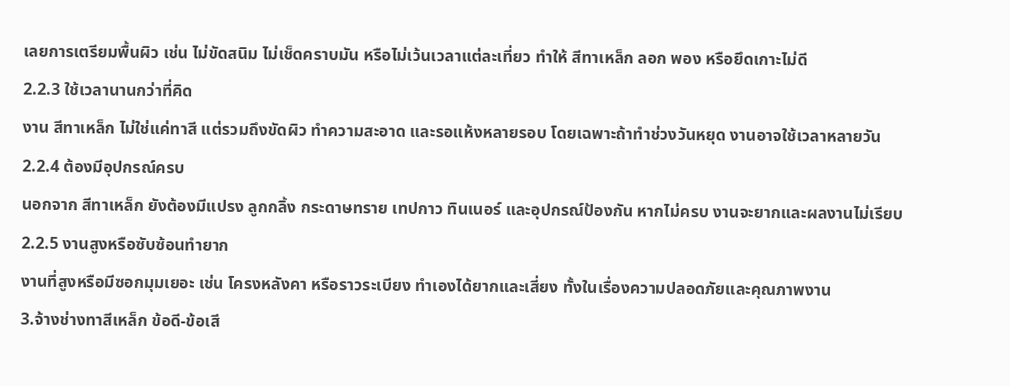เลยการเตรียมพื้นผิว เช่น ไม่ขัดสนิม ไม่เช็ดคราบมัน หรือไม่เว้นเวลาแต่ละเที่ยว ทำให้ สีทาเหล็ก ลอก พอง หรือยึดเกาะไม่ดี
2.2.3 ใช้เวลานานกว่าที่คิด
งาน สีทาเหล็ก ไม่ใช่แค่ทาสี แต่รวมถึงขัดผิว ทำความสะอาด และรอแห้งหลายรอบ โดยเฉพาะถ้าทำช่วงวันหยุด งานอาจใช้เวลาหลายวัน
2.2.4 ต้องมีอุปกรณ์ครบ
นอกจาก สีทาเหล็ก ยังต้องมีแปรง ลูกกลิ้ง กระดาษทราย เทปกาว ทินเนอร์ และอุปกรณ์ป้องกัน หากไม่ครบ งานจะยากและผลงานไม่เรียบ
2.2.5 งานสูงหรือซับซ้อนทำยาก
งานที่สูงหรือมีซอกมุมเยอะ เช่น โครงหลังคา หรือราวระเบียง ทำเองได้ยากและเสี่ยง ทั้งในเรื่องความปลอดภัยและคุณภาพงาน
3.จ้างช่างทาสีเหล็ก ข้อดี-ข้อเสี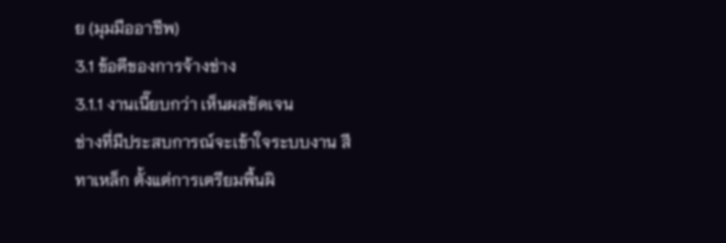ย (มุมมืออาชีพ)
3.1 ข้อดีของการจ้างช่าง
3.1.1 งานเนี๊ยบกว่า เห็นผลชัดเจน
ช่างที่มีประสบการณ์จะเข้าใจระบบงาน สีทาเหล็ก ตั้งแต่การเตรียมพื้นผิ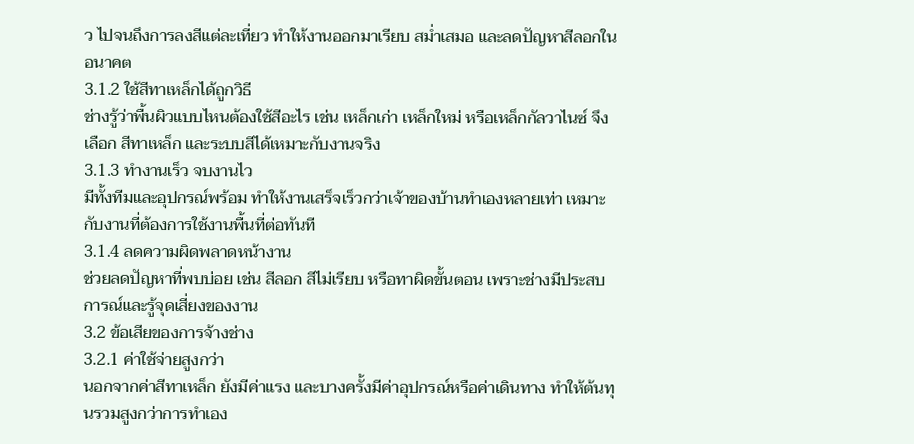ว ไปจนถึงการลงสีแต่ละเที่ยว ทำให้งานออกมาเรียบ สม่ำเสมอ และลดปัญหาสีลอกในอนาคต
3.1.2 ใช้สีทาเหล็กได้ถูกวิธี
ช่างรู้ว่าพื้นผิวแบบไหนต้องใช้สีอะไร เช่น เหล็กเก่า เหล็กใหม่ หรือเหล็กกัลวาไนซ์ จึงเลือก สีทาเหล็ก และระบบสีได้เหมาะกับงานจริง
3.1.3 ทำงานเร็ว จบงานไว
มีทั้งทีมและอุปกรณ์พร้อม ทำให้งานเสร็จเร็วกว่าเจ้าของบ้านทำเองหลายเท่า เหมาะกับงานที่ต้องการใช้งานพื้นที่ต่อทันที
3.1.4 ลดความผิดพลาดหน้างาน
ช่วยลดปัญหาที่พบบ่อย เช่น สีลอก สีไม่เรียบ หรือทาผิดขั้นตอน เพราะช่างมีประสบการณ์และรู้จุดเสี่ยงของงาน
3.2 ข้อเสียของการจ้างช่าง
3.2.1 ค่าใช้จ่ายสูงกว่า
นอกจากค่าสีทาเหล็ก ยังมีค่าแรง และบางครั้งมีค่าอุปกรณ์หรือค่าเดินทาง ทำให้ต้นทุนรวมสูงกว่าการทำเอง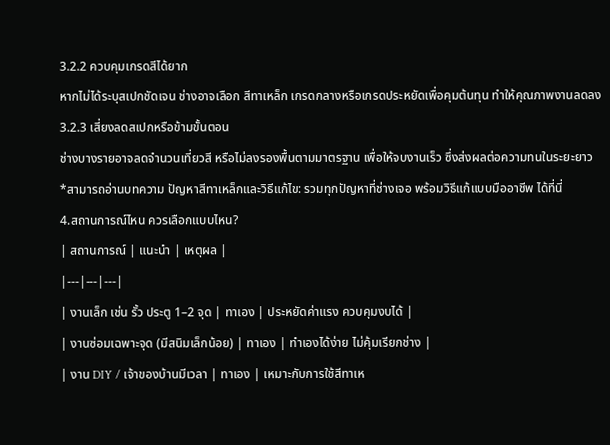3.2.2 ควบคุมเกรดสีได้ยาก
หากไม่ได้ระบุสเปกชัดเจน ช่างอาจเลือก สีทาเหล็ก เกรดกลางหรือเกรดประหยัดเพื่อคุมต้นทุน ทำให้คุณภาพงานลดลง
3.2.3 เสี่ยงลดสเปกหรือข้ามขั้นตอน
ช่างบางรายอาจลดจำนวนเที่ยวสี หรือไม่ลงรองพื้นตามมาตรฐาน เพื่อให้จบงานเร็ว ซึ่งส่งผลต่อความทนในระยะยาว
*สามารถอ่านบทความ ปัญหาสีทาเหล็กและวิธีแก้ไข: รวมทุกปัญหาที่ช่างเจอ พร้อมวิธีแก้แบบมืออาชีพ ได้ที่นี่
4.สถานการณ์ไหน ควรเลือกแบบไหน?
| สถานการณ์ | แนะนำ | เหตุผล |
|---|---|---|
| งานเล็ก เช่น รั้ว ประตู 1–2 จุด | ทาเอง | ประหยัดค่าแรง ควบคุมงบได้ |
| งานซ่อมเฉพาะจุด (มีสนิมเล็กน้อย) | ทาเอง | ทำเองได้ง่าย ไม่คุ้มเรียกช่าง |
| งาน DIY / เจ้าของบ้านมีเวลา | ทาเอง | เหมาะกับการใช้สีทาเห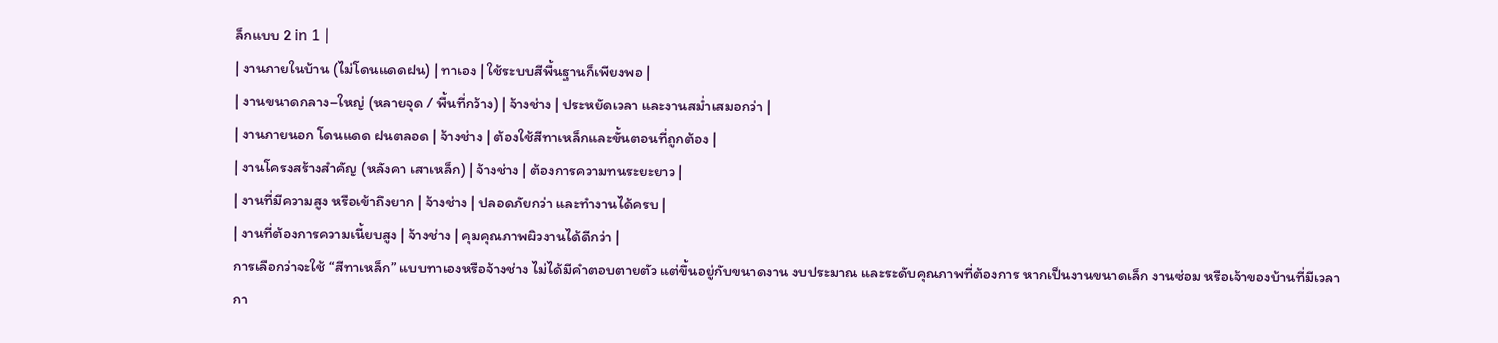ล็กแบบ 2 in 1 |
| งานภายในบ้าน (ไม่โดนแดดฝน) | ทาเอง | ใช้ระบบสีพื้นฐานก็เพียงพอ |
| งานขนาดกลาง–ใหญ่ (หลายจุด / พื้นที่กว้าง) | จ้างช่าง | ประหยัดเวลา และงานสม่ำเสมอกว่า |
| งานภายนอก โดนแดด ฝนตลอด | จ้างช่าง | ต้องใช้สีทาเหล็กและขั้นตอนที่ถูกต้อง |
| งานโครงสร้างสำคัญ (หลังคา เสาเหล็ก) | จ้างช่าง | ต้องการความทนระยะยาว |
| งานที่มีความสูง หรือเข้าถึงยาก | จ้างช่าง | ปลอดภัยกว่า และทำงานได้ครบ |
| งานที่ต้องการความเนี้ยบสูง | จ้างช่าง | คุมคุณภาพผิวงานได้ดีกว่า |
การเลือกว่าจะใช้ “สีทาเหล็ก” แบบทาเองหรือจ้างช่าง ไม่ได้มีคำตอบตายตัว แต่ขึ้นอยู่กับขนาดงาน งบประมาณ และระดับคุณภาพที่ต้องการ หากเป็นงานขนาดเล็ก งานซ่อม หรือเจ้าของบ้านที่มีเวลา กา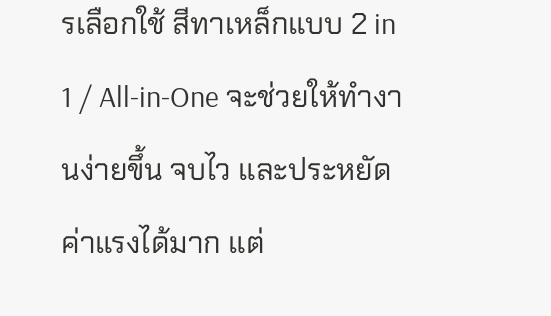รเลือกใช้ สีทาเหล็กแบบ 2 in 1 / All-in-One จะช่วยให้ทำงานง่ายขึ้น จบไว และประหยัดค่าแรงได้มาก แต่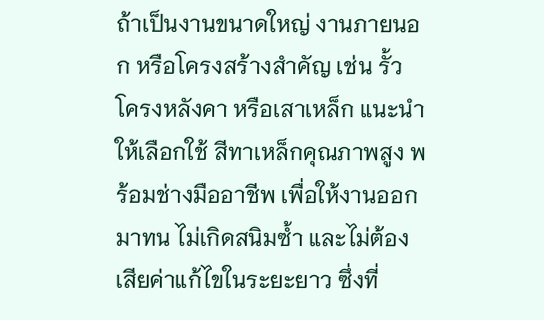ถ้าเป็นงานขนาดใหญ่ งานภายนอก หรือโครงสร้างสำคัญ เช่น รั้ว โครงหลังคา หรือเสาเหล็ก แนะนำให้เลือกใช้ สีทาเหล็กคุณภาพสูง พร้อมช่างมืออาชีพ เพื่อให้งานออกมาทน ไม่เกิดสนิมซ้ำ และไม่ต้องเสียค่าแก้ไขในระยะยาว ซึ่งที่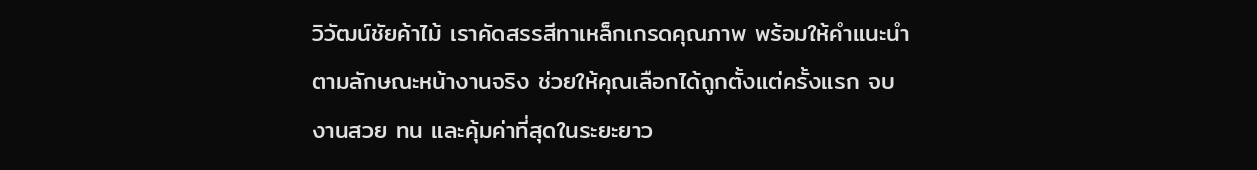วิวัฒน์ชัยค้าไม้ เราคัดสรรสีทาเหล็กเกรดคุณภาพ พร้อมให้คำแนะนำตามลักษณะหน้างานจริง ช่วยให้คุณเลือกได้ถูกตั้งแต่ครั้งแรก จบงานสวย ทน และคุ้มค่าที่สุดในระยะยาว